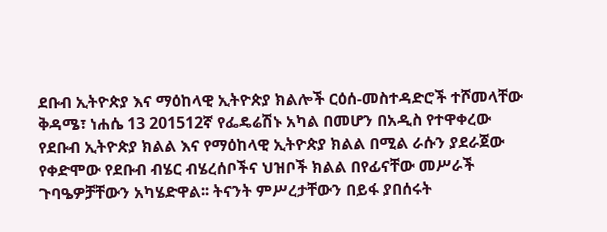ደቡብ ኢትዮጵያ እና ማዕከላዊ ኢትዮጵያ ክልሎች ርዕሰ-መስተዳድሮች ተሾመላቸው
ቅዳሜ፣ ነሐሴ 13 201512ኛ የፌዴሬሽኑ አካል በመሆን በአዲስ የተዋቀረው የደቡብ ኢትዮጵያ ክልል እና የማዕከላዊ ኢትዮጵያ ክልል በሚል ራሱን ያደራጀው የቀድሞው የደቡብ ብሄር ብሄረሰቦችና ህዝቦች ክልል በየፊናቸው መሥራች ጉባዔዎቻቸውን አካሄድዋል፡፡ ትናንት ምሥረታቸውን በይፋ ያበሰሩት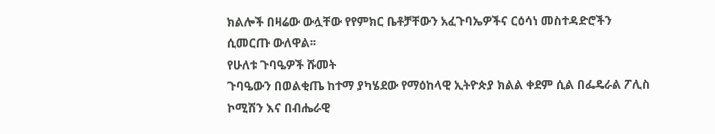ክልሎች በዛሬው ውሏቸው የየምክር ቤቶቻቸውን አፈጉባኤዎችና ርዕሳነ መስተዳድሮችን ሲመርጡ ውለዋል፡፡
የሁለቱ ጉባዔዎች ሹመት
ጉባዔውን በወልቂጤ ከተማ ያካሄደው የማዕከላዊ ኢትዮጵያ ክልል ቀደም ሲል በፌዴራል ፖሊስ ኮሚሽን እና በብሔራዊ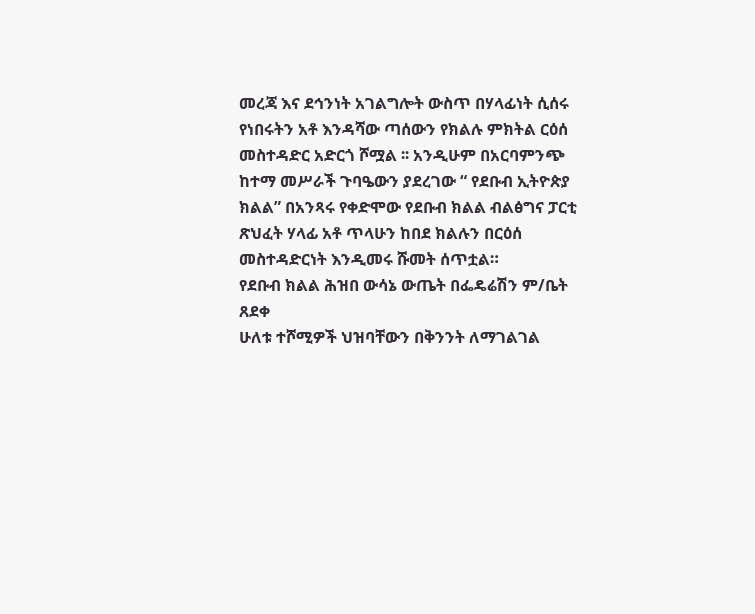መረጃ እና ደኅንነት አገልግሎት ውስጥ በሃላፊነት ሲሰሩ የነበሩትን አቶ እንዳሻው ጣሰውን የክልሉ ምክትል ርዕሰ መስተዳድር አድርጎ ሾሟል ፡፡ አንዲሁም በአርባምንጭ ከተማ መሥራች ጉባዔውን ያደረገው “ የደቡብ ኢትዮጵያ ክልል” በአንጻሩ የቀድሞው የደቡብ ክልል ብልፅግና ፓርቲ ጽህፈት ሃላፊ አቶ ጥላሁን ከበደ ክልሉን በርዕሰ መስተዳድርነት እንዲመሩ ሹመት ሰጥቷል።
የደቡብ ክልል ሕዝበ ውሳኔ ውጤት በፌዴሬሽን ም/ቤት ጸደቀ
ሁለቱ ተሾሚዎች ህዝባቸውን በቅንንት ለማገልገል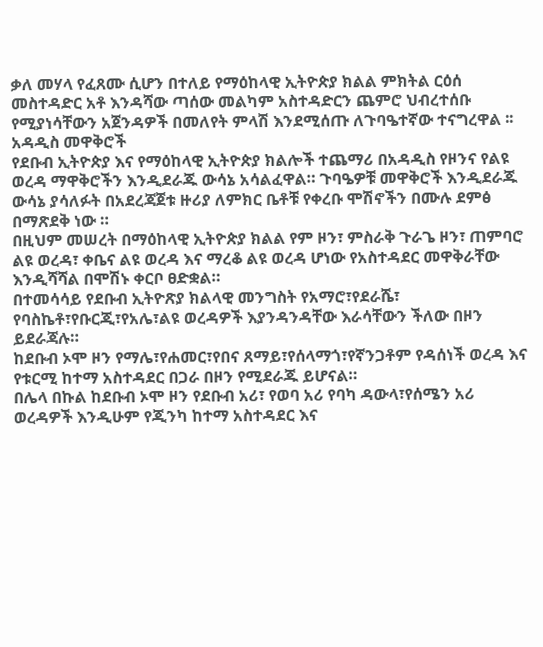ቃለ መሃላ የፈጸሙ ሲሆን በተለይ የማዕከላዊ ኢትዮጵያ ክልል ምክትል ርዕሰ መስተዳድር አቶ እንዳሻው ጣሰው መልካም አስተዳድርን ጨምሮ ህብረተሰቡ የሚያነሳቸውን አጀንዳዎች በመለየት ምላሽ እንደሚሰጡ ለጉባዔተኛው ተናግረዋል ፡፡
አዳዲስ መዋቅሮች
የደቡብ ኢትዮጵያ እና የማዕከላዊ ኢትዮጵያ ክልሎች ተጨማሪ በአዳዲስ የዞንና የልዩ ወረዳ ማዋቅሮችን እንዲደራጁ ውሳኔ አሳልፈዋል። ጉባዔዎቹ መዋቅሮች እንዲደራጁ ውሳኔ ያሳለፉት በአደረጃጀቱ ዙሪያ ለምክር ቤቶቹ የቀረቡ ሞሽኖችን በሙሉ ደምፅ በማጽደቅ ነው ።
በዚህም መሠረት በማዕከላዊ ኢትዮጵያ ክልል የም ዞን፣ ምስራቅ ጉራጌ ዞን፣ ጠምባሮ ልዩ ወረዳ፣ ቀቤና ልዩ ወረዳ እና ማረቆ ልዩ ወረዳ ሆነው የአስተዳደር መዋቅራቸው እንዲሻሻል በሞሽኑ ቀርቦ ፀድቋል።
በተመሳሳይ የደቡብ ኢትዮጽያ ክልላዊ መንግስት የአማሮ፣የደራሼ፣ የባስኬቶ፣የቡርጂ፣የአሌ፣ልዩ ወረዳዎች እያንዳንዳቸው እራሳቸውን ችለው በዞን ይደራጃሉ።
ከደቡብ ኦሞ ዞን የማሌ፣የሐመር፣የበና ጸማይ፣የሰላማጎ፣የኛንጋቶም የዳሰነች ወረዳ እና የቱርሚ ከተማ አስተዳደር በጋራ በዞን የሚደራጁ ይሆናል።
በሌላ በኩል ከደቡብ ኦሞ ዞን የደቡብ አሪ፣ የወባ አሪ የባካ ዳውላ፣የሰሜን አሪ ወረዳዎች እንዲሁም የጂንካ ከተማ አስተዳደር እና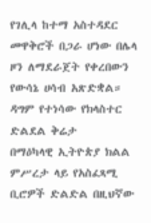የገሊላ ከተማ አስተዳደር መዋቅሮች በጋራ ሆነው በሌላ ዞን ለማደራጀት የቀረበውን የውሳኔ ሀሳብ አጽድቋል።
ዳግም የተነሳው የክላስተር ድልደል ቅሬታ
በማዕካላዊ ኢትዮጵያ ክልል ምሥረታ ላይ የአስፈጻሚ ቢሮዎች ድልድል በዚህኛው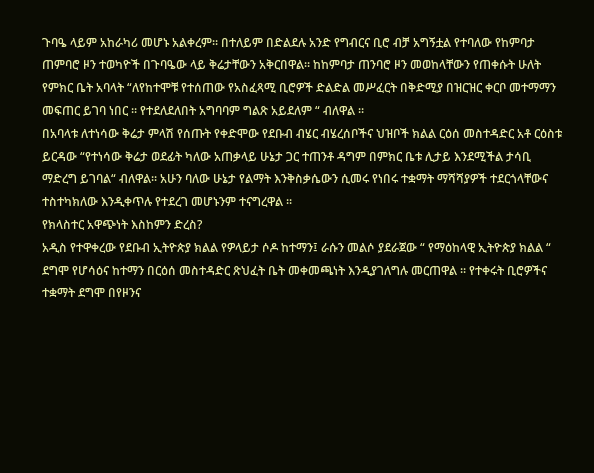ጉባዔ ላይም አከራካሪ መሆኑ አልቀረም፡፡ በተለይም በድልደሉ አንድ የግብርና ቢሮ ብቻ አግኝቷል የተባለው የከምባታ ጠምባሮ ዞን ተወካዮች በጉባዔው ላይ ቅሬታቸውን አቅርበዋል፡፡ ከከምባታ ጠንባሮ ዞን መወከላቸውን የጠቀሱት ሁለት የምክር ቤት አባላት “ለየከተሞቹ የተሰጠው የአስፈጻሚ ቢሮዎች ድልድል መሥፈርት በቅድሚያ በዝርዝር ቀርቦ መተማማን መፍጠር ይገባ ነበር ፡፡ የተደለደለበት አግባባም ግልጽ አይደለም “ ብለዋል ፡፡
በአባላቱ ለተነሳው ቅሬታ ምላሽ የሰጡት የቀድሞው የደቡብ ብሄር ብሄረሰቦችና ህዝቦች ክልል ርዕሰ መስተዳድር አቶ ርዕስቱ ይርዳው “የተነሳው ቅሬታ ወደፊት ካለው አጠቃላይ ሁኔታ ጋር ተጠንቶ ዳግም በምክር ቤቱ ሊታይ እንደሚችል ታሳቢ ማድረግ ይገባል“ ብለዋል፡፡ አሁን ባለው ሁኔታ የልማት እንቅስቃሴውን ሲመሩ የነበሩ ተቋማት ማሻሻያዎች ተደርጎላቸውና ተስተካክለው እንዲቀጥሉ የተደረገ መሆኑንም ተናግረዋል ፡፡
የክላስተር አዋጭነት እስከምን ድረስ?
አዲስ የተዋቀረው የደቡብ ኢትዮጵያ ክልል የዎላይታ ሶዶ ከተማን፤ ራሱን መልሶ ያደራጀው “ የማዕከላዊ ኢትዮጵያ ክልል “ ደግሞ የሆሳዕና ከተማን በርዕሰ መስተዳድር ጽህፈት ቤት መቀመጫነት እንዲያገለግሉ መርጠዋል ፡፡ የተቀሩት ቢሮዎችና ተቋማት ደግሞ በየዞንና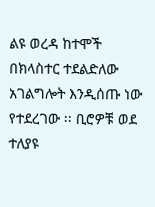ልዩ ወረዳ ከተሞች በክላስተር ተደልድለው አገልግሎት እንዲሰጡ ነው የተደረገው ፡፡ ቢሮዎቹ ወደ ተለያዩ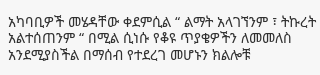አካባቢዎች መሄዳቸው ቀደምሲል “ ልማት አላገኘንም ፣ ትኩረት አልተሰጠንም “ በሚል ሲነሱ የቆዩ ጥያቄዎችን ለመመለስ አንደሚያስችል በማሰብ የተደረገ መሆኑን ክልሎቹ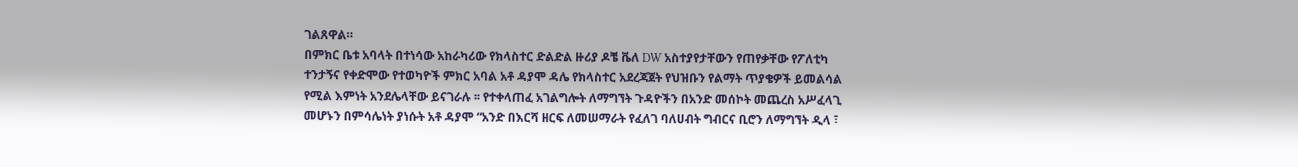ገልጸዋል።
በምክር ቤቱ አባላት በተነሳው አከራካሪው የክላስተር ድልድል ዙሪያ ዶቼ ቬለ DW አስተያየታቸውን የጠየቃቸው የፖለቲካ ተንታኝና የቀድሞው የተወካዮች ምክር አባል አቶ ዳያሞ ዳሌ የክላስተር አደረጃጀት የህዝቡን የልማት ጥያቄዎች ይመልሳል የሚል እምነት አንደሌላቸው ይናገራሉ ፡፡ የተቀላጠፈ አገልግሎት ለማግኘት ጉዳዮችን በአንድ መሰኮት መጨረስ አሥፈላጊ መሆኑን በምሳሌነት ያነሱት አቶ ዳያሞ “አንድ በእርሻ ዘርፍ ለመሠማራት የፈለገ ባለሀብት ግብርና ቢሮን ለማግኘት ዲላ ፣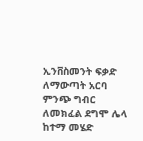ኢንቨስመንት ፍቃድ ለማውጣት አርባ ምንጭ ግብር ለመክፈል ደግሞ ሌላ ከተማ መሄድ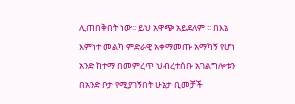ሊጠበቅበት ነው፡፡ ይህ አዋጭ አይደለም ፡፡ በእኔ እምነተ መልካ ምድራዊ አቀማመጡ አማካኝ የሆነ አንድ ከተማ በመምረጥ ህብረተሰቡ አገልግሎቱን በአንድ ቦታ የሚያገኝበት ሁኔታ ቢመቻች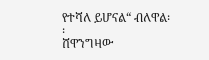የተሻለ ይሆናል“ ብለዋል፡፡
ሸዋንግዛው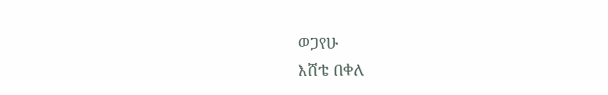ወጋየሁ
እሸቴ በቀለ